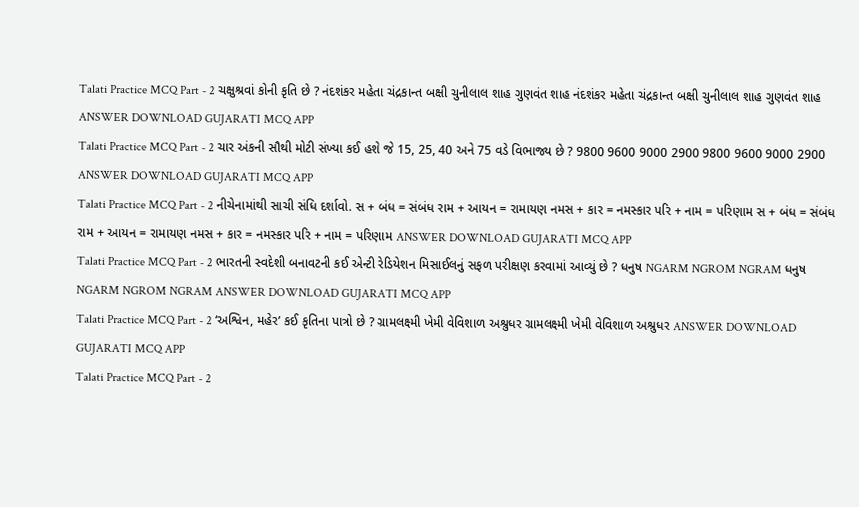Talati Practice MCQ Part - 2 ચક્ષુશ્રવાં કોની કૃતિ છે ? નંદશંકર મહેતા ચંદ્રકાન્ત બક્ષી ચુનીલાલ શાહ ગુણવંત શાહ નંદશંકર મહેતા ચંદ્રકાન્ત બક્ષી ચુનીલાલ શાહ ગુણવંત શાહ ANSWER DOWNLOAD GUJARATI MCQ APP
Talati Practice MCQ Part - 2 ચાર અંકની સૌથી મોટી સંખ્યા કઈ હશે જે 15, 25, 40 અને 75 વડે વિભાજ્ય છે ? 9800 9600 9000 2900 9800 9600 9000 2900 ANSWER DOWNLOAD GUJARATI MCQ APP
Talati Practice MCQ Part - 2 નીચેનામાંથી સાચી સંધિ દર્શાવો. સ + બંધ = સંબંધ રામ + આયન = રામાયણ નમસ + કાર = નમસ્કાર પરિ + નામ = પરિણામ સ + બંધ = સંબંધ રામ + આયન = રામાયણ નમસ + કાર = નમસ્કાર પરિ + નામ = પરિણામ ANSWER DOWNLOAD GUJARATI MCQ APP
Talati Practice MCQ Part - 2 ભારતની સ્વદેશી બનાવટની કઈ એન્ટી રેડિયેશન મિસાઈલનું સફળ પરીક્ષણ કરવામાં આવ્યું છે ? ધનુષ NGARM NGROM NGRAM ધનુષ NGARM NGROM NGRAM ANSWER DOWNLOAD GUJARATI MCQ APP
Talati Practice MCQ Part - 2 ‘અશ્વિન, મહેર’ કઈ કૃતિના પાત્રો છે ? ગ્રામલક્ષ્મી ખેમી વેવિશાળ અશ્રુધર ગ્રામલક્ષ્મી ખેમી વેવિશાળ અશ્રુધર ANSWER DOWNLOAD GUJARATI MCQ APP
Talati Practice MCQ Part - 2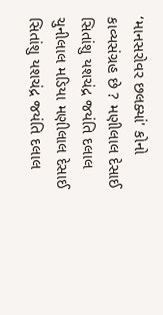‘માનસરોવર છલક્યાં' કોનો કાવ્યસંગ્રહ છે ? મણીલાલ દેસાઈ સિતાંશુ યશચંદ્ર જયંતિ દલાલ ચુનીલાલ મડિયા મણીલાલ દેસાઈ સિતાંશુ યશચંદ્ર જયંતિ દલાલ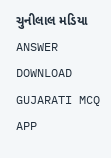ચુનીલાલ મડિયા ANSWER DOWNLOAD GUJARATI MCQ APP